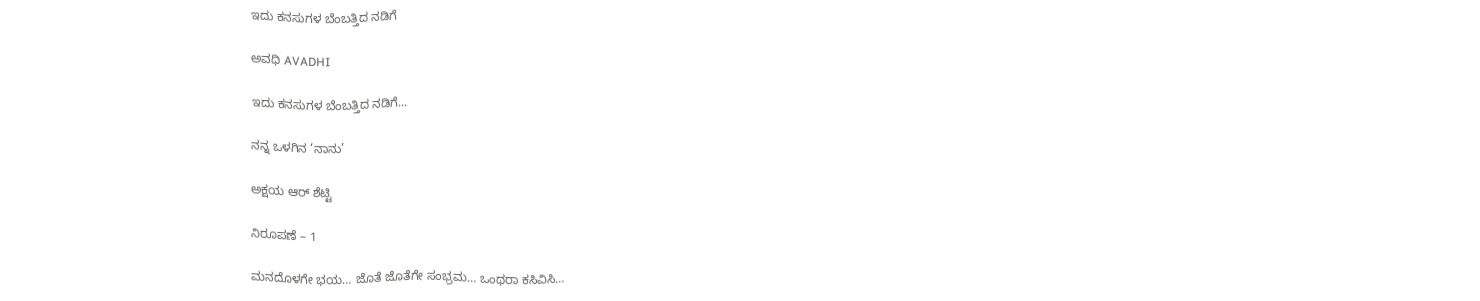ಇದು ಕನಸುಗಳ ಬೆಂಬತ್ತಿದ ನಡಿಗೆ‍

ಅವಧಿ AVADHI

ಇದು ಕನಸುಗಳ ಬೆಂಬತ್ತಿದ ನಡಿಗೆ...

ನನ್ನ ಒಳಗಿನ ‘ನಾನು’

ಅಕ್ಷಯ ಆರ್ ಶೆಟ್ಟಿ

ನಿರೂಪಣೆ – 1

ಮನದೊಳಗೇ ಭಯ… ಜೊತೆ ಜೊತೆಗೇ ಸಂಭ್ರಮ… ಒಂಥರಾ ಕಸಿವಿಸಿ…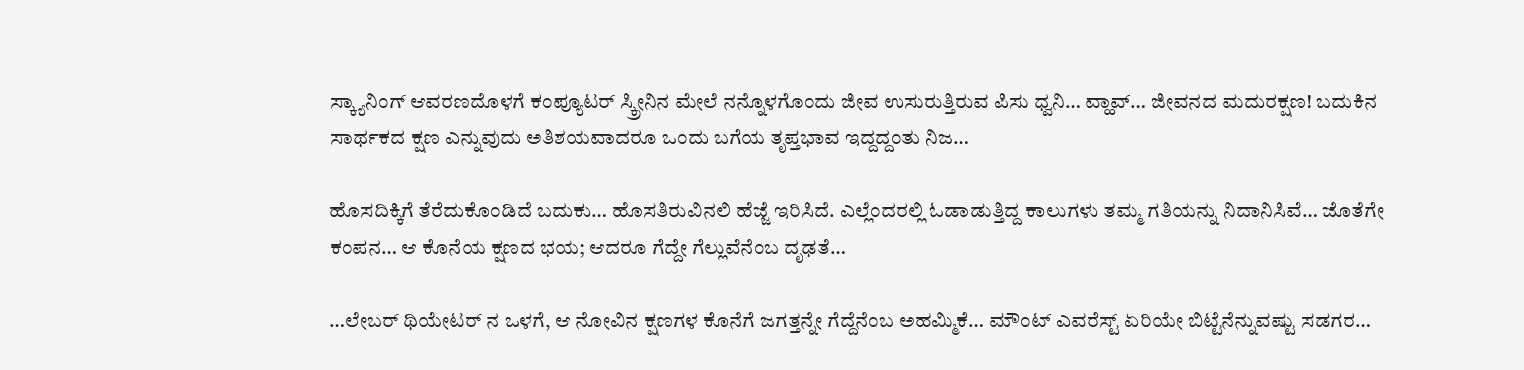ಸ್ಕ್ಯಾನಿಂಗ್ ಆವರಣದೊಳಗೆ ಕಂಪ್ಯೂಟರ್ ಸ್ಕ್ರೀನಿನ ಮೇಲೆ ನನ್ನೊಳಗೊಂದು ಜೀವ ಉಸುರುತ್ತಿರುವ ಪಿಸು ಧ್ವನಿ… ವ್ಹಾವ್… ಜೀವನದ ಮದುರಕ್ಷಣ! ಬದುಕಿನ ಸಾರ್ಥಕದ ಕ್ಷಣ ಎನ್ನುವುದು ಅತಿಶಯವಾದರೂ ಒಂದು ಬಗೆಯ ತೃಪ್ತಭಾವ ಇದ್ದದ್ದಂತು ನಿಜ…

ಹೊಸದಿಕ್ಕಿಗೆ ತೆರೆದುಕೊಂಡಿದೆ ಬದುಕು… ಹೊಸತಿರುವಿನಲಿ ಹೆಜ್ಜೆ ಇರಿಸಿದೆ. ಎಲ್ಲೆಂದರಲ್ಲಿ ಓಡಾಡುತ್ತಿದ್ದ ಕಾಲುಗಳು ತಮ್ಮ ಗತಿಯನ್ನು ನಿದಾನಿಸಿವೆ… ಜೊತೆಗೇ ಕಂಪನ… ಆ ಕೊನೆಯ ಕ್ಷಣದ ಭಯ; ಆದರೂ ಗೆದ್ದೇ ಗೆಲ್ಲುವೆನೆಂಬ ದೃಢತೆ…

…ಲೇಬರ್ ಥಿಯೇಟರ್ ನ ಒಳಗೆ, ಆ ನೋವಿನ ಕ್ಷಣಗಳ ಕೊನೆಗೆ ಜಗತ್ತನ್ನೇ ಗೆದ್ದೆನೆಂಬ ಅಹಮ್ಮಿಕೆ… ಮೌಂಟ್ ಎವರೆಸ್ಟ್ ಏರಿಯೇ ಬಿಟ್ಟೆನೆನ್ನುವಷ್ಟು ಸಡಗರ…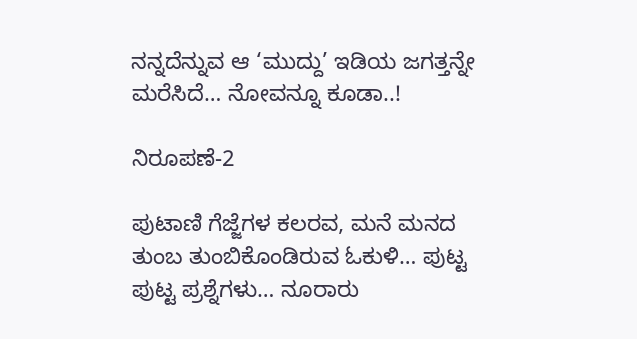ನನ್ನದೆನ್ನುವ ಆ ‘ಮುದ್ದು’ ಇಡಿಯ ಜಗತ್ತನ್ನೇ ಮರೆಸಿದೆ… ನೋವನ್ನೂ ಕೂಡಾ..!

ನಿರೂಪಣೆ-2

ಪುಟಾಣಿ ಗೆಜ್ಜೆಗಳ ಕಲರವ, ಮನೆ ಮನದ ತುಂಬ ತುಂಬಿಕೊಂಡಿರುವ ಓಕುಳಿ… ಪುಟ್ಟ ಪುಟ್ಟ ಪ್ರಶ್ನೆಗಳು… ನೂರಾರು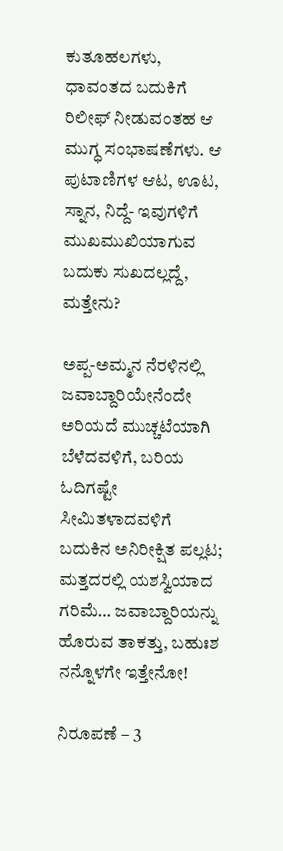ಕುತೂಹಲಗಳು, ಧಾವಂತದ ಬದುಕಿಗೆ ರಿಲೀಫ್ ನೀಡುವಂತಹ ಆ ಮುಗ್ಧ ಸಂಭಾಷಣೆಗಳು. ಆ ಪುಟಾಣಿಗಳ ಆಟ, ಊಟ, ಸ್ನಾನ, ನಿದ್ದೆ- ಇವುಗಳಿಗೆ ಮುಖಮುಖಿಯಾಗುವ ಬದುಕು ಸುಖದಲ್ಲದ್ದೆ, ಮತ್ತೇನು?

ಅಪ್ಪ-ಅಮ್ಮನ ನೆರಳಿನಲ್ಲಿ ಜವಾಬ್ದಾರಿಯೇನೆಂದೇ ಅರಿಯದೆ ಮುಚ್ಚಟೆಯಾಗಿ ಬೆಳೆದವಳಿಗೆ, ಬರಿಯ ಓದಿಗಷ್ಟೇ ಸೀಮಿತಳಾದವಳಿಗೆ ಬದುಕಿನ ಅನಿರೀಕ್ಷಿತ ಪಲ್ಲಟ; ಮತ್ತದರಲ್ಲಿ ಯಶಸ್ವಿಯಾದ ಗರಿಮೆ… ಜವಾಬ್ದಾರಿಯನ್ನು ಹೊರುವ ತಾಕತ್ತು, ಬಹುಃಶ ನನ್ನೊಳಗೇ ಇತ್ತೇನೋ!

ನಿರೂಪಣೆ – 3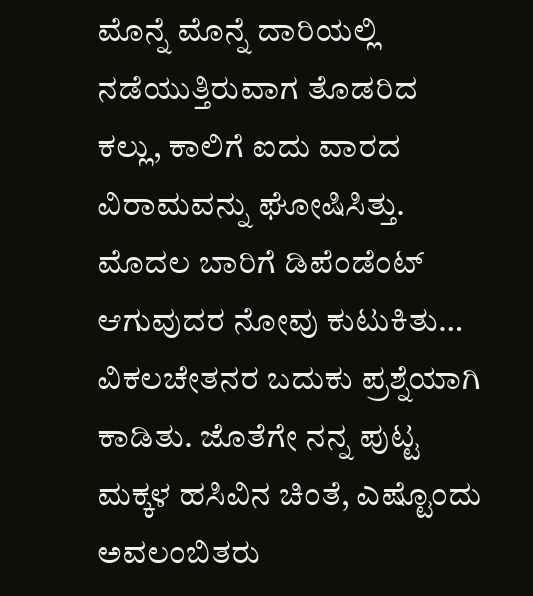ಮೊನ್ನೆ ಮೊನ್ನೆ ದಾರಿಯಲ್ಲಿ ನಡೆಯುತ್ತಿರುವಾಗ ತೊಡರಿದ ಕಲ್ಲು, ಕಾಲಿಗೆ ಐದು ವಾರದ ವಿರಾಮವನ್ನು ಘೋಷಿಸಿತ್ತು. ಮೊದಲ ಬಾರಿಗೆ ಡಿಪೆಂಡೆಂಟ್ ಆಗುವುದರ ನೋವು ಕುಟುಕಿತು… ವಿಕಲಚೇತನರ ಬದುಕು ಪ್ರಶ್ನೆಯಾಗಿ ಕಾಡಿತು. ಜೊತೆಗೇ ನನ್ನ ಪುಟ್ಟ ಮಕ್ಕಳ ಹಸಿವಿನ ಚಿಂತೆ, ಎಷ್ಟೊಂದು ಅವಲಂಬಿತರು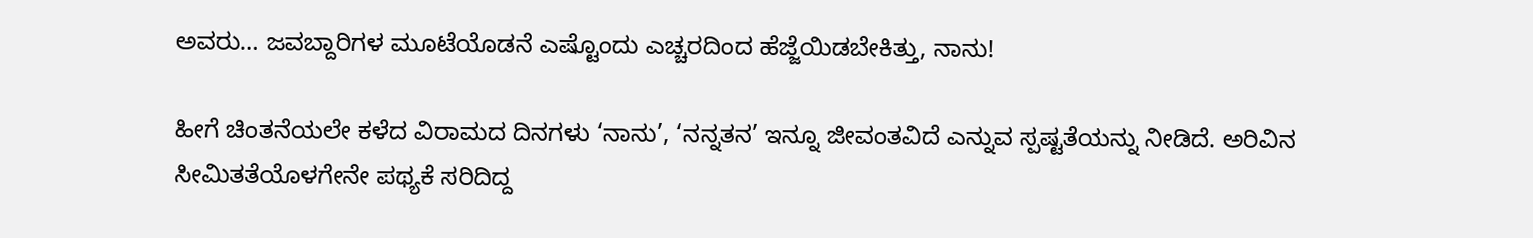ಅವರು… ಜವಬ್ದಾರಿಗಳ ಮೂಟೆಯೊಡನೆ ಎಷ್ಟೊಂದು ಎಚ್ಚರದಿಂದ ಹೆಜ್ಜೆಯಿಡಬೇಕಿತ್ತು, ನಾನು!

ಹೀಗೆ ಚಿಂತನೆಯಲೇ ಕಳೆದ ವಿರಾಮದ ದಿನಗಳು ‘ನಾನು’, ‘ನನ್ನತನ’ ಇನ್ನೂ ಜೀವಂತವಿದೆ ಎನ್ನುವ ಸ್ಪಷ್ಟತೆಯನ್ನು ನೀಡಿದೆ. ಅರಿವಿನ ಸೀಮಿತತೆಯೊಳಗೇನೇ ಪಥ್ಯಕೆ ಸರಿದಿದ್ದ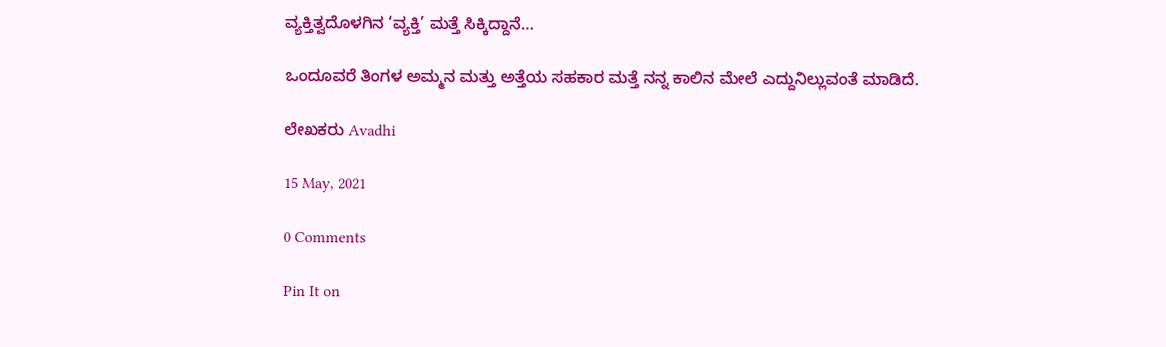ವ್ಯಕ್ತಿತ್ವದೊಳಗಿನ ‘ವ್ಯಕ್ತಿ’ ಮತ್ತೆ ಸಿಕ್ಕಿದ್ದಾನೆ…

ಒಂದೂವರೆ ತಿಂಗಳ ಅಮ್ಮನ ಮತ್ತು ಅತ್ತೆಯ ಸಹಕಾರ ಮತ್ತೆ ನನ್ನ ಕಾಲಿನ ಮೇಲೆ ಎದ್ದುನಿಲ್ಲುವಂತೆ ಮಾಡಿದೆ.

ಲೇಖಕರು Avadhi

15 May, 2021

0 Comments

Pin It on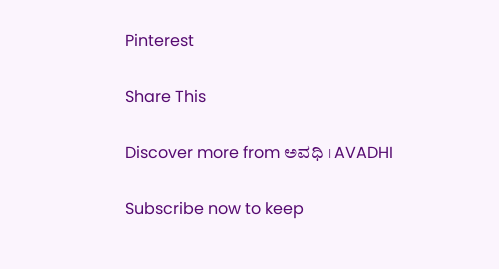Pinterest

Share This

Discover more from ಅವಧಿ । AVADHI

Subscribe now to keep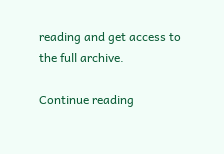reading and get access to the full archive.

Continue reading